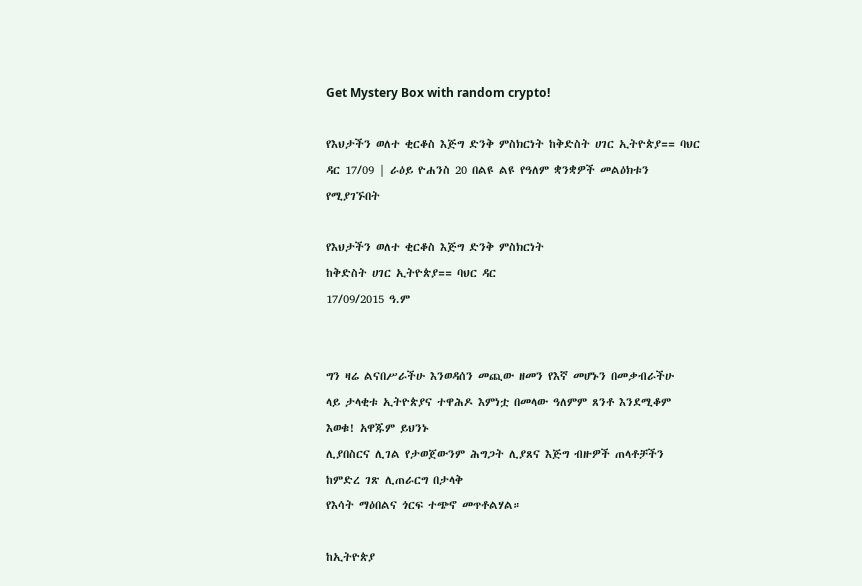Get Mystery Box with random crypto!

የእህታችን ወለተ ቂርቆስ እጅግ ድንቅ ምስክርነት ከቅድስት ሀገር ኢትዮጵያ== ባህር ዳር 17/09 | ራዕይ ዮሐንስ 20 በልዩ ልዩ የዓለም ቋንቋዎች መልዕክቱን የሚያገኙበት

የእህታችን ወለተ ቂርቆስ እጅግ ድንቅ ምስክርነት
ከቅድስት ሀገር ኢትዮጵያ== ባህር ዳር
17/09/2015 ዓ.ም


ግን ዛሬ ልናበሥራችሁ እንወዳሰን መጪው ዘመን የእኛ መሆኑን በመቃብራችሁ
ላይ ታላቂቱ ኢትዮጵያና ተዋሕዶ እምነቷ በመላው ዓለምም ጸንቶ እንደሚቆም እወቁ! አዋጁም ይህንኑ
ሊያበስርና ሊገል የታወጀውንም ሕግጋት ሊያጸና እጅግ ብዙዎች ጠላቶቻችን ከምድረ ገጽ ሊጠራርግ በታላቅ
የእሳት ማዕበልና ጎርፍ ተጭኖ መጥቶልሃል።

ከኢትዮጵያ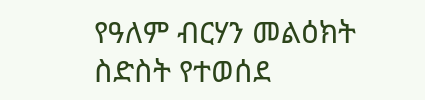የዓለም ብርሃን መልዕክት ስድስት የተወሰደ